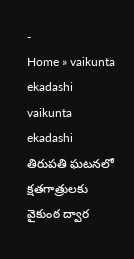-
Home » vaikunta ekadashi
vaikunta ekadashi
తిరుపతి ఘటనలో క్షతగాత్రులకు వైకుంఠ ద్వార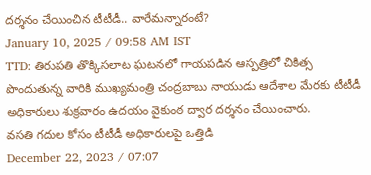దర్శనం చేయించిన టీటీడీ.. వారేమన్నారంటే?
January 10, 2025 / 09:58 AM IST
TTD: తిరుపతి తొక్కిసలాట ఘటనలో గాయపడిన ఆస్పత్రిలో చికిత్స పొందుతున్న వారికి ముఖ్యమంత్రి చంద్రబాబు నాయుడు ఆదేశాల మేరకు టీటీడీ అధికారులు శుక్రవారం ఉదయం వైకుంఠ ద్వార దర్శనం చేయించారు.
వసతి గదుల కోసం టీటీడీ అధికారులపై ఒత్తిడి
December 22, 2023 / 07:07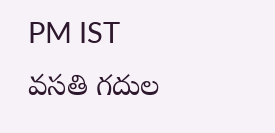PM IST
వసతి గదుల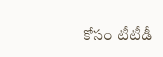కోసం టీటీడీ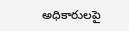అధికారులపై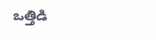ఒత్తిడి